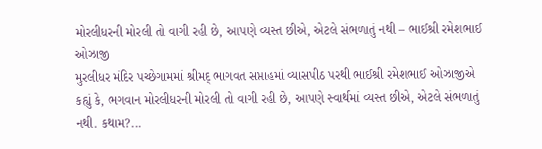મોરલીધરની મોરલી તો વાગી રહી છે, આપણે વ્યસ્ત છીએ, એટલે સંભળાતું નથી – ભાઈશ્રી રમેશભાઈ ઓઝાજી
મુરલીધર મંદિર પચ્છેગામમાં શ્રીમદ્ ભાગવત સપ્તાહમાં વ્યાસપીઠ પરથી ભાઈશ્રી રમેશભાઈ ઓઝાજીએ કહ્યું કે, ભગવાન મોરલીધરની મોરલી તો વાગી રહી છે, આપણે સ્વાર્થમાં વ્યસ્ત છીએ, એટલે સંભળાતું નથી. કથામ?...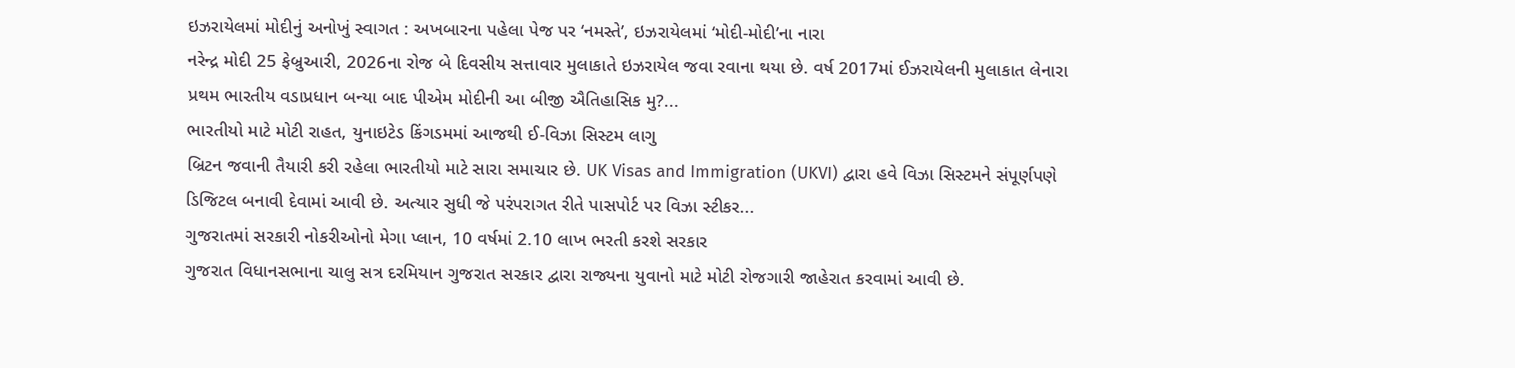ઇઝરાયેલમાં મોદીનું અનોખું સ્વાગત : અખબારના પહેલા પેજ પર ‘નમસ્તે’, ઇઝરાયેલમાં ‘મોદી-મોદી’ના નારા
નરેન્દ્ર મોદી 25 ફેબ્રુઆરી, 2026ના રોજ બે દિવસીય સત્તાવાર મુલાકાતે ઇઝરાયેલ જવા રવાના થયા છે. વર્ષ 2017માં ઈઝરાયેલની મુલાકાત લેનારા પ્રથમ ભારતીય વડાપ્રધાન બન્યા બાદ પીએમ મોદીની આ બીજી ઐતિહાસિક મુ?...
ભારતીયો માટે મોટી રાહત, યુનાઇટેડ કિંગડમમાં આજથી ઈ-વિઝા સિસ્ટમ લાગુ
બ્રિટન જવાની તૈયારી કરી રહેલા ભારતીયો માટે સારા સમાચાર છે. UK Visas and Immigration (UKVI) દ્વારા હવે વિઝા સિસ્ટમને સંપૂર્ણપણે ડિજિટલ બનાવી દેવામાં આવી છે. અત્યાર સુધી જે પરંપરાગત રીતે પાસપોર્ટ પર વિઝા સ્ટીકર...
ગુજરાતમાં સરકારી નોકરીઓનો મેગા પ્લાન, 10 વર્ષમાં 2.10 લાખ ભરતી કરશે સરકાર
ગુજરાત વિધાનસભાના ચાલુ સત્ર દરમિયાન ગુજરાત સરકાર દ્વારા રાજ્યના યુવાનો માટે મોટી રોજગારી જાહેરાત કરવામાં આવી છે.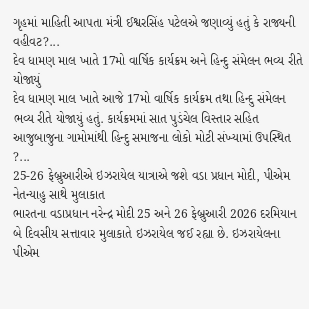ગૃહમાં માહિતી આપતા મંત્રી ઈશ્વરસિંહ પટેલએ જણાવ્યું હતું કે રાજ્યની વહીવટ?...
દેવ ધામણ માલ ખાતે 17મો વાર્ષિક કાર્યક્રમ અને હિન્દુ સંમેલન ભવ્ય રીતે યોજાયું
દેવ ધામણ માલ ખાતે આજે 17મો વાર્ષિક કાર્યક્રમ તથા હિન્દુ સંમેલન ભવ્ય રીતે યોજાયું હતું. કાર્યક્રમમાં સાત પુડંચેલ વિસ્તાર સહિત આજુબાજુના ગામોમાંથી હિન્દુ સમાજના લોકો મોટી સંખ્યામાં ઉપસ્થિત ?...
25-26 ફેબ્રુઆરીએ ઇઝરાયેલ યાત્રાએ જશે વડા પ્રધાન મોદી, પીએમ નેતન્યાહુ સાથે મુલાકાત
ભારતના વડાપ્રધાન નરેન્દ્ર મોદી 25 અને 26 ફેબ્રુઆરી 2026 દરમિયાન બે દિવસીય સત્તાવાર મુલાકાતે ઇઝરાયેલ જઈ રહ્યા છે. ઇઝરાયેલના પીએમ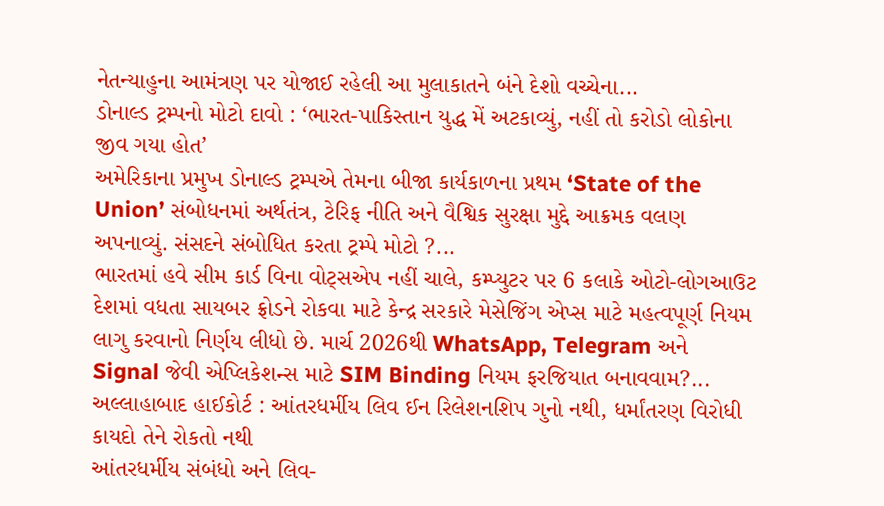નેતન્યાહુના આમંત્રણ પર યોજાઈ રહેલી આ મુલાકાતને બંને દેશો વચ્ચેના...
ડોનાલ્ડ ટ્રમ્પનો મોટો દાવો : ‘ભારત-પાકિસ્તાન યુદ્ધ મેં અટકાવ્યું, નહીં તો કરોડો લોકોના જીવ ગયા હોત’
અમેરિકાના પ્રમુખ ડોનાલ્ડ ટ્રમ્પએ તેમના બીજા કાર્યકાળના પ્રથમ ‘State of the Union’ સંબોધનમાં અર્થતંત્ર, ટેરિફ નીતિ અને વૈશ્વિક સુરક્ષા મુદ્દે આક્રમક વલણ અપનાવ્યું. સંસદને સંબોધિત કરતા ટ્રમ્પે મોટો ?...
ભારતમાં હવે સીમ કાર્ડ વિના વોટ્સએપ નહીં ચાલે, કમ્પ્યુટર પર 6 કલાકે ઓટો-લોગઆઉટ
દેશમાં વધતા સાયબર ફ્રોડને રોકવા માટે કેન્દ્ર સરકારે મેસેજિંગ એપ્સ માટે મહત્વપૂર્ણ નિયમ લાગુ કરવાનો નિર્ણય લીધો છે. માર્ચ 2026થી WhatsApp, Telegram અને Signal જેવી એપ્લિકેશન્સ માટે SIM Binding નિયમ ફરજિયાત બનાવવામ?...
અલ્લાહાબાદ હાઈકોર્ટ : આંતરધર્મીય લિવ ઈન રિલેશનશિપ ગુનો નથી, ધર્માંતરણ વિરોધી કાયદો તેને રોકતો નથી
આંતરધર્મીય સંબંધો અને લિવ-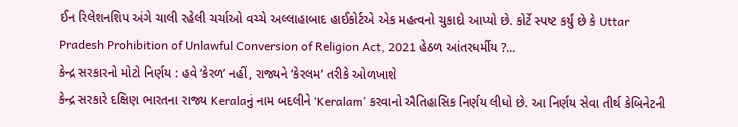ઈન રિલેશનશિપ અંગે ચાલી રહેલી ચર્ચાઓ વચ્ચે અલ્લાહાબાદ હાઈકોર્ટએ એક મહત્વનો ચુકાદો આપ્યો છે. કોર્ટે સ્પષ્ટ કર્યું છે કે Uttar Pradesh Prohibition of Unlawful Conversion of Religion Act, 2021 હેઠળ આંતરધર્મીય ?...
કેન્દ્ર સરકારનો મોટો નિર્ણય : હવે ‘કેરળ’ નહીં, રાજ્યને ‘કેરલમ’ તરીકે ઓળખાશે
કેન્દ્ર સરકારે દક્ષિણ ભારતના રાજ્ય Keralaનું નામ બદલીને ‘Keralam’ કરવાનો ઐતિહાસિક નિર્ણય લીધો છે. આ નિર્ણય સેવા તીર્થ કેબિનેટની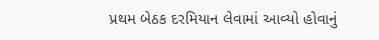પ્રથમ બેઠક દરમિયાન લેવામાં આવ્યો હોવાનું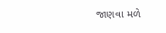જાણવા મળે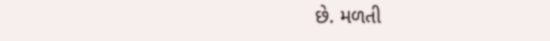છે. મળતી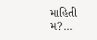માહિતી મ?...